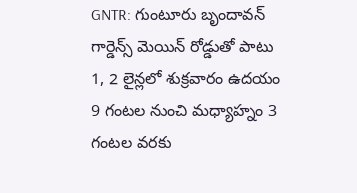GNTR: గుంటూరు బృందావన్ గార్డెన్స్ మెయిన్ రోడ్డుతో పాటు 1, 2 లైన్లలో శుక్రవారం ఉదయం 9 గంటల నుంచి మధ్యాహ్నం 3 గంటల వరకు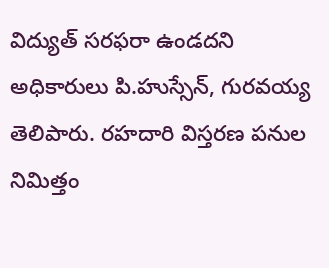విద్యుత్ సరఫరా ఉండదని అధికారులు పి.హుస్సేన్, గురవయ్య తెలిపారు. రహదారి విస్తరణ పనుల నిమిత్తం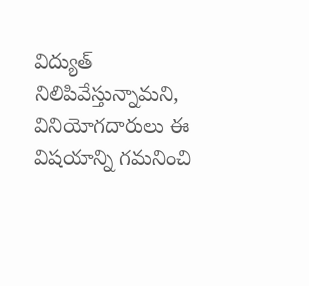విద్యుత్ నిలిపివేస్తున్నామని, వినియోగదారులు ఈ విషయాన్ని గమనించి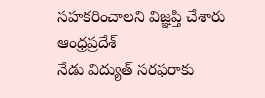సహకరించాలని విజ్ఞప్తి చేశారు
ఆంధ్రప్రదేశ్
నేడు విద్యుత్ సరఫరాకు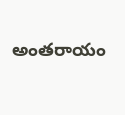అంతరాయం